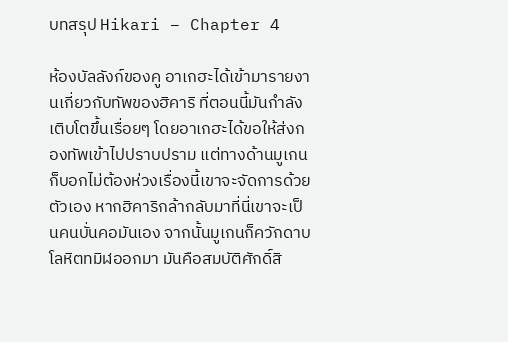บทสรุป Hikari – Chapter 4

ห้องบัลลังก์ของคู อาเกฮะได้เข้ามารายงานเกี่ยวกับทัพของฮิคาริ ที่ตอนนี้มันกำลังเติบโตขึ้นเรื่อยๆ โดยอาเกฮะได้ขอให้ส่งกองทัพเข้าไปปราบปราม แต่ทางด้านมูเกนก็บอกไม่ต้องห่วงเรื่องนี้เขาจะจัดการด้วยตัวเอง หากฮิคาริกล้ากลับมาที่นี่เขาจะเป็นคนบั่นคอมันเอง จากนั้นมูเกนก็ควักดาบโลหิตทมิฬออกมา มันคือสมบัติศักดิ์สิ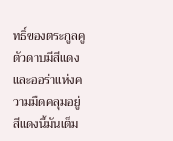ทธิ์ของตระกูลคู ตัวดาบมีสีแดงและออร่าแห่งความมืดคลุมอยู่ สีแดงนี้มันเต็ม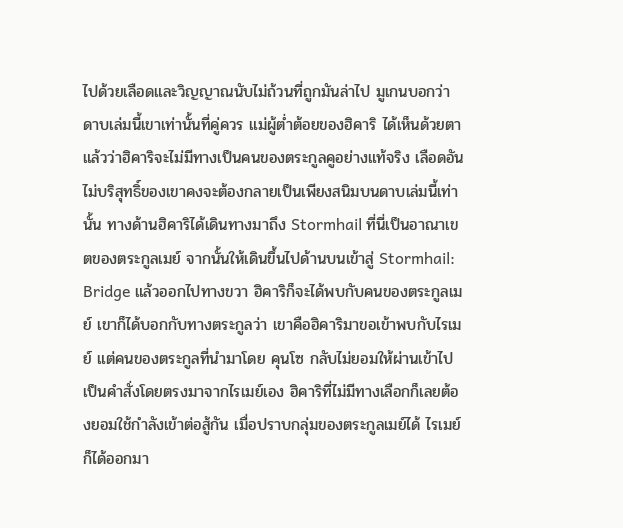ไปด้วยเลือดและวิญญาณนับไม่ถ้วนที่ถูกมันล่าไป มูเกนบอกว่าดาบเล่มนี้เขาเท่านั้นที่คู่ควร แม่ผู้ต่ำต้อยของฮิคาริ ได้เห็นด้วยตาแล้วว่าฮิคาริจะไม่มีทางเป็นคนของตระกูลคูอย่างแท้จริง เลือดอันไม่บริสุทธิ์ของเขาคงจะต้องกลายเป็นเพียงสนิมบนดาบเล่มนี้เท่านั้น ทางด้านฮิคาริได้เดินทางมาถึง Stormhail ที่นี่เป็นอาณาเขตของตระกูลเมย์ จากนั้นให้เดินขึ้นไปด้านบนเข้าสู่ Stormhail: Bridge แล้วออกไปทางขวา ฮิคาริก็จะได้พบกับคนของตระกูลเมย์ เขาก็ได้บอกกับทางตระกูลว่า เขาคือฮิคาริมาขอเข้าพบกับไรเมย์ แต่คนของตระกูลที่นำมาโดย คุนโซ กลับไม่ยอมให้ผ่านเข้าไป เป็นคำสั่งโดยตรงมาจากไรเมย์เอง ฮิคาริที่ไม่มีทางเลือกก็เลยต้องยอมใช้กำลังเข้าต่อสู้กัน เมื่อปราบกลุ่มของตระกูลเมย์ได้ ไรเมย์ก็ได้ออกมา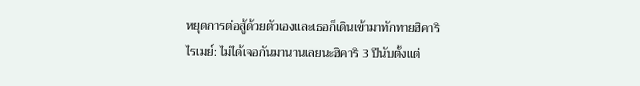หยุดการต่อสู้ด้วยตัวเองและเธอก็เดินเข้ามาทักทายฮิคาริไรเมย์: ไม่ได้เจอกันมานานเลยนะฮิคาริ 3 ปีนับตั้งแต่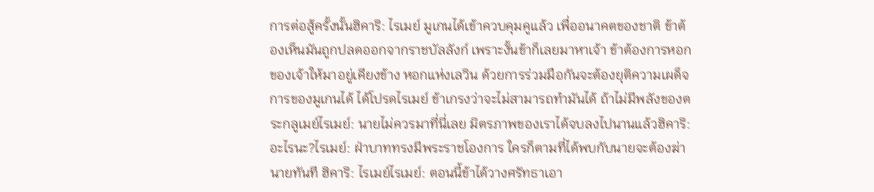การต่อสู้ครั้งนั้นฮิคาริ: ไรเมย์ มูเกนได้เข้าควบคุมคูแล้ว เพื่ออนาคตของชาติ ข้าต้องเห็นมันถูกปลดออกจากราชบัลลังก์ เพราะงั้นข้าก็เลยมาหาเจ้า ข้าต้องการหอกของเจ้าให้มาอยู่เคียงข้าง หอกแห่งเลวิน ด้วยการร่วมมือกันจะต้องยุติความเผด็จการของมูเกนได้ ได้โปรดไรเมย์ ข้าเกรงว่าจะไม่สามารถทำมันได้ ถ้าไม่มีพลังของตระกลูเมย์ไรเมย์: นายไม่ควรมาที่นี่เลย มิตรภาพของเราได้จบลงไปนานแล้วฮิคาริ: อะไรนะ?ไรเมย์: ฝ่าบาททรงมีพระราชโองการ ใครก็ตามที่ได้พบกับนายจะต้องฆ่านายทันที ฮิคาริ: ไรเมย์ไรเมย์: ตอนนี้ข้าได้วางศรัทธาเอา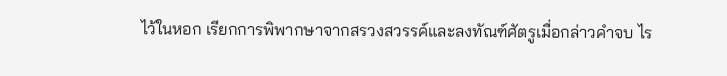ไว้ในหอก เรียกการพิพากษาจากสรวงสวรรค์และลงทัณฑ์ศัตรูเมื่อกล่าวคำจบ ไร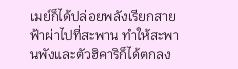เมย์ก็ได้ปล่อยพลังเรียกสายฟ้าผ่าไปที่สะพาน ทำให้สะพานพังและตัวฮิคาริก็ได้ตกลง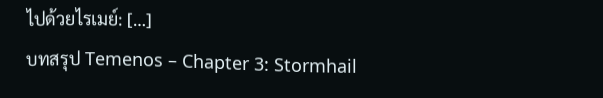ไปด้วยไรเมย์: […]
บทสรุป Temenos – Chapter 3: Stormhail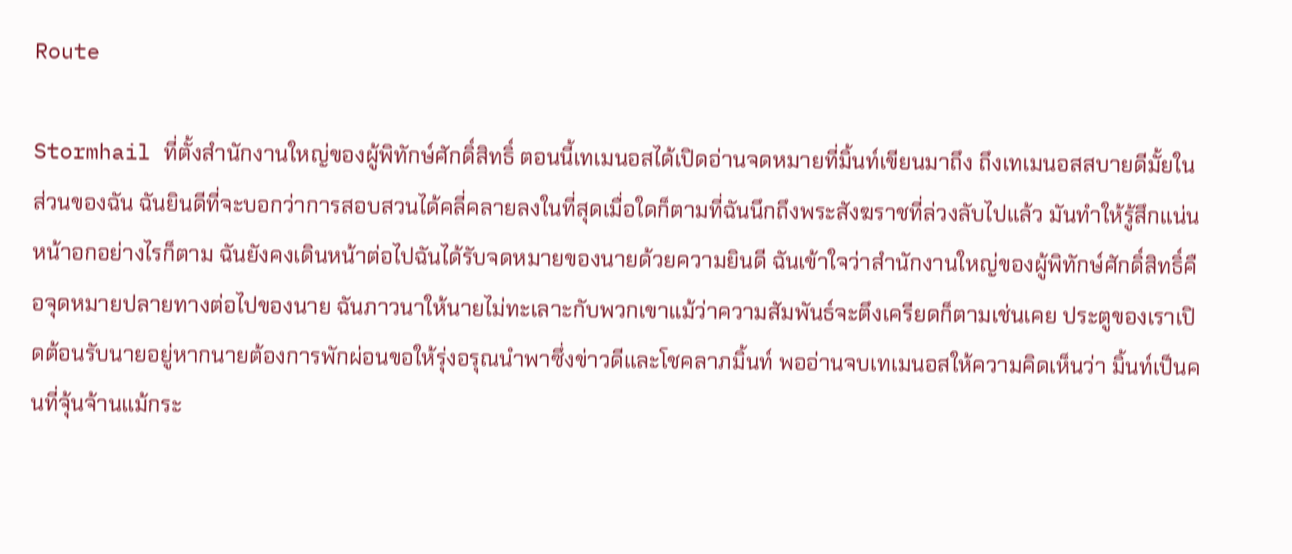Route

Stormhail ที่ตั้งสำนักงานใหญ่ของผู้พิทักษ์ศักดิ์สิทธิ์ ตอนนี้เทเมนอสได้เปิดอ่านจดหมายที่มิ้นท์เขียนมาถึง ถึงเทเมนอสสบายดีมั้ยในส่วนของฉัน ฉันยินดีที่จะบอกว่าการสอบสวนได้คลี่คลายลงในที่สุดเมื่อใดก็ตามที่ฉันนึกถึงพระสังฆราชที่ล่วงลับไปแล้ว มันทำให้รู้สึกแน่นหน้าอกอย่างไรก็ตาม ฉันยังคงเดินหน้าต่อไปฉันได้รับจดหมายของนายด้วยความยินดี ฉันเข้าใจว่าสำนักงานใหญ่ของผู้พิทักษ์ศักดิ์สิทธิ์คือจุดหมายปลายทางต่อไปของนาย ฉันภาวนาให้นายไม่ทะเลาะกับพวกเขาแม้ว่าความสัมพันธ์จะตึงเครียดก็ตามเช่นเคย ประตูของเราเปิดต้อนรับนายอยู่หากนายต้องการพักผ่อนขอให้รุ่งอรุณนำพาซึ่งข่าวดีและโชคลาภมิ้นท์ พออ่านจบเทเมนอสให้ความคิดเห็นว่า มิ้นท์เป็นคนที่จุ้นจ้านแม้กระ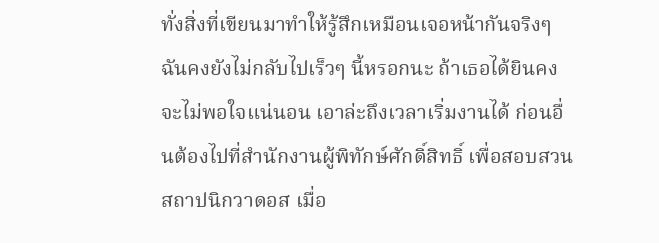ทั่งสิ่งที่เขียนมาทำให้รู้สึกเหมือนเจอหน้ากันจริงๆ ฉันคงยังไม่กลับไปเร็วๆ นี้หรอกนะ ถ้าเธอได้ยินคงจะไม่พอใจแน่นอน เอาล่ะถึงเวลาเริ่มงานได้ ก่อนอื่นต้องไปที่สำนักงานผู้พิทักษ์ศักดิ์สิทธิ์ เพื่อสอบสวนสถาปนิกวาดอส เมื่อ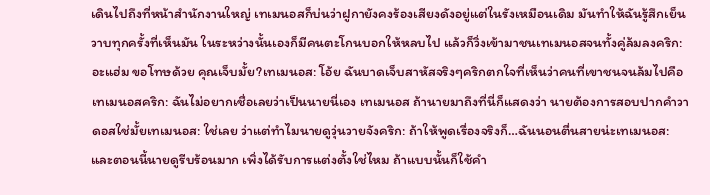เดินไปถึงที่หน้าสำนักงานใหญ่ เทเมนอสก็บ่นว่าฝูกายังคงร้องเสียงดังอยู่แต่ในรังเหมือนเดิม มันทำให้ฉันรู้สึกเย็นวาบทุกครั้งที่เห็นมัน ในระหว่างนั้นเองก็มีคนตะโกนบอกให้หลบไป แล้วก็วิ่งเข้ามาชนเทเมนอสจนทั้งคู่ล้มลงคริก: อะแฮ่ม ขอโทษด้วย คุณเจ็บมั้ย?เทเมนอส: โอ้ย ฉันบาดเจ็บสาหัสจริงๆคริกตกใจที่เห็นว่าคนที่เขาชนจนล้มไปคือเทเมนอสคริก: ฉันไม่อยากเชื่อเลยว่าเป็นนายนี่เอง เทเมนอส ถ้านายมาถึงที่นี่ก็แสดงว่า นายต้องการสอบปากคำวาดอสใช่มั้ยเทเมนอส: ใช่เลย ว่าแต่ทำไมนายดูวุ่นวายจังคริก: ถ้าให้พูดเรื่องจริงก็…ฉันนอนตื่นสายน่ะเทเมนอส: และตอนนี้นายดูรีบร้อนมาก เพิ่งได้รับการแต่งตั้งใช่ไหม ถ้าแบบนั้นก็ใช้คำ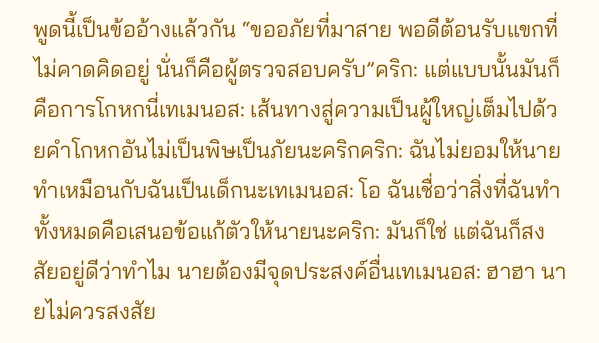พูดนี้เป็นข้ออ้างแล้วกัน “ขออภัยที่มาสาย พอดีต้อนรับแขกที่ไม่คาดคิดอยู่ นั่นก็คือผู้ตรวจสอบครับ”คริก: แต่แบบนั้นมันก็คือการโกหกนี่เทเมนอส: เส้นทางสู่ความเป็นผู้ใหญ่เต็มไปด้วยคำโกหกอันไม่เป็นพิษเป็นภัยนะคริกคริก: ฉันไม่ยอมให้นายทำเหมือนกับฉันเป็นเด็กนะเทเมนอส: โอ ฉันเชื่อว่าสิ่งที่ฉันทำทั้งหมดคือเสนอข้อแก้ตัวให้นายนะคริก: มันก็ใช่ แต่ฉันก็สงสัยอยู่ดีว่าทำไม นายต้องมีจุดประสงค์อื่นเทเมนอส: ฮาฮา นายไม่ควรสงสัย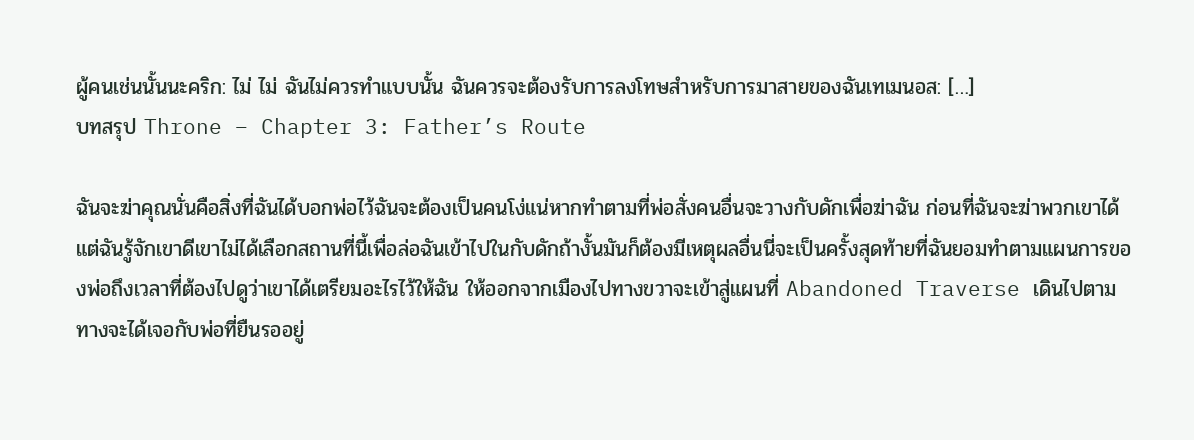ผู้คนเช่นนั้นนะคริก: ไม่ ไม่ ฉันไม่ควรทำแบบนั้น ฉันควรจะต้องรับการลงโทษสำหรับการมาสายของฉันเทเมนอส: […]
บทสรุป Throne – Chapter 3: Father’s Route

ฉันจะฆ่าคุณนั่นคือสิ่งที่ฉันได้บอกพ่อไว้ฉันจะต้องเป็นคนโง่แน่หากทำตามที่พ่อสั่งคนอื่นจะวางกับดักเพื่อฆ่าฉัน ก่อนที่ฉันจะฆ่าพวกเขาได้แต่ฉันรู้จักเขาดีเขาไม่ได้เลือกสถานที่นี้เพื่อล่อฉันเข้าไปในกับดักถ้างั้นมันก็ต้องมีเหตุผลอื่นนี่จะเป็นครั้งสุดท้ายที่ฉันยอมทำตามแผนการของพ่อถึงเวลาที่ต้องไปดูว่าเขาได้เตรียมอะไรไว้ให้ฉัน ให้ออกจากเมืองไปทางขวาจะเข้าสู่แผนที่ Abandoned Traverse เดินไปตามทางจะได้เจอกับพ่อที่ยืนรออยู่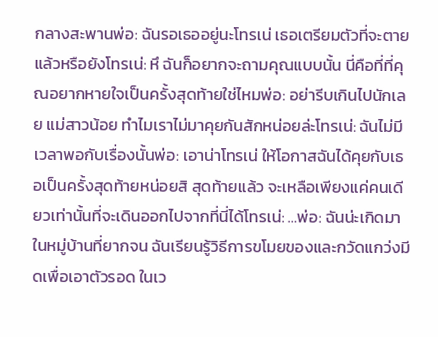กลางสะพานพ่อ: ฉันรอเธออยู่นะโทรเน่ เธอเตรียมตัวที่จะตายแล้วหรือยังโทรเน่: หึ ฉันก็อยากจะถามคุณแบบนั้น นี่คือที่ที่คุณอยากหายใจเป็นครั้งสุดท้ายใช่ไหมพ่อ: อย่ารีบเกินไปนักเลย แม่สาวน้อย ทำไมเราไม่มาคุยกันสักหน่อยล่ะโทรเน่: ฉันไม่มีเวลาพอกับเรื่องนั้นพ่อ: เอาน่าโทรเน่ ให้โอกาสฉันได้คุยกับเธอเป็นครั้งสุดท้ายหน่อยสิ สุดท้ายแล้ว จะเหลือเพียงแค่คนเดียวเท่านั้นที่จะเดินออกไปจากที่นี่ได้โทรเน่: …พ่อ: ฉันน่ะเกิดมาในหมู่บ้านที่ยากจน ฉันเรียนรู้วิธีการขโมยของและกวัดแกว่งมีดเพื่อเอาตัวรอด ในเว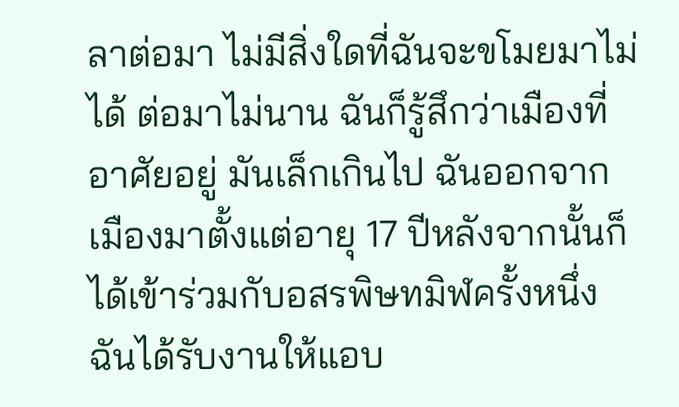ลาต่อมา ไม่มีสิ่งใดที่ฉันจะขโมยมาไม่ได้ ต่อมาไม่นาน ฉันก็รู้สึกว่าเมืองที่อาศัยอยู่ มันเล็กเกินไป ฉันออกจากเมืองมาตั้งแต่อายุ 17 ปีหลังจากนั้นก็ได้เข้าร่วมกับอสรพิษทมิฬครั้งหนึ่งฉันได้รับงานให้แอบ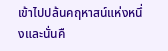เข้าไปปล้นคฤหาสน์แห่งหนึ่งและนั่นคื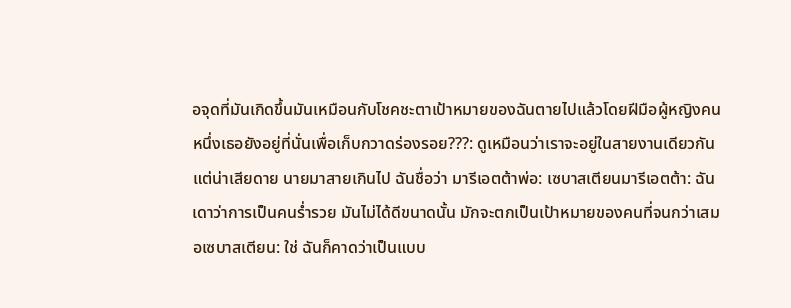อจุดที่มันเกิดขึ้นมันเหมือนกับโชคชะตาเป้าหมายของฉันตายไปแล้วโดยฝีมือผู้หญิงคนหนึ่งเธอยังอยู่ที่นั่นเพื่อเก็บกวาดร่องรอย???: ดูเหมือนว่าเราจะอยู่ในสายงานเดียวกัน แต่น่าเสียดาย นายมาสายเกินไป ฉันชื่อว่า มารีเอตต้าพ่อ: เซบาสเตียนมารีเอตต้า: ฉันเดาว่าการเป็นคนร่ำรวย มันไม่ได้ดีขนาดนั้น มักจะตกเป็นเป้าหมายของคนที่จนกว่าเสมอเซบาสเตียน: ใช่ ฉันก็คาดว่าเป็นแบบ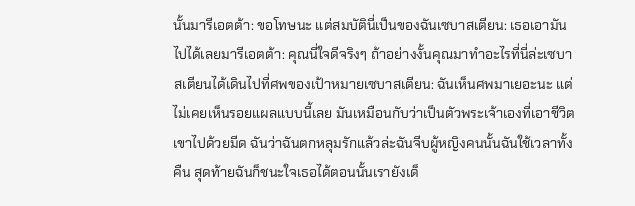นั้นมารีเอตต้า: ขอโทษนะ แต่สมบัตินี่เป็นของฉันเซบาสเตียน: เธอเอามันไปได้เลยมารีเอตต้า: คุณนี่ใจดีจริงๆ ถ้าอย่างงั้นคุณมาทำอะไรที่นี่ล่ะเซบาสเตียนได้เดินไปที่ศพของเป้าหมายเซบาสเตียน: ฉันเห็นศพมาเยอะนะ แต่ไม่เคยเห็นรอยแผลแบบนี้เลย มันเหมือนกับว่าเป็นตัวพระเจ้าเองที่เอาชีวิตเขาไปด้วยมีด ฉันว่าฉันตกหลุมรักแล้วล่ะฉันจีบผู้หญิงคนนั้นฉันใช้เวลาทั้งคืน สุดท้ายฉันก็ชนะใจเธอได้ตอนนั้นเรายังเด็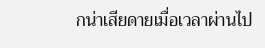กน่าเสียดายเมื่อเวลาผ่านไป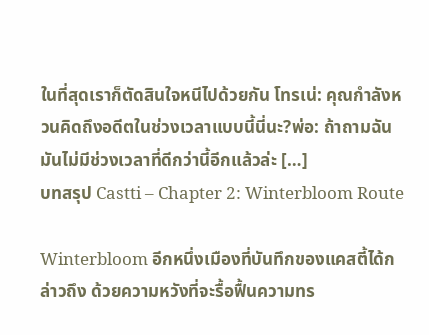ในที่สุดเราก็ตัดสินใจหนีไปด้วยกัน โทรเน่: คุณกำลังหวนคิดถึงอดีตในช่วงเวลาแบบนี้นี่นะ?พ่อ: ถ้าถามฉัน มันไม่มีช่วงเวลาที่ดีกว่านี้อีกแล้วล่ะ […]
บทสรุป Castti – Chapter 2: Winterbloom Route

Winterbloom อีกหนึ่งเมืองที่บันทึกของแคสตี้ได้กล่าวถึง ด้วยความหวังที่จะรื้อฟื้นความทร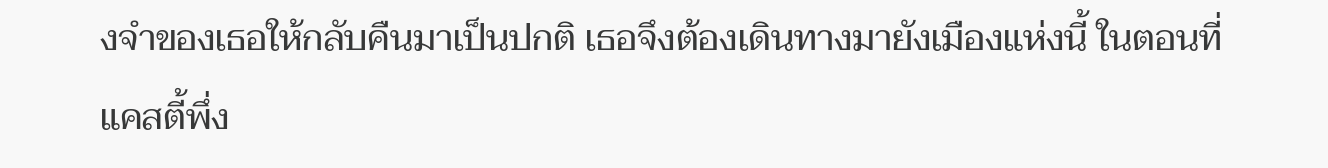งจำของเธอให้กลับคืนมาเป็นปกติ เธอจึงต้องเดินทางมายังเมืองแห่งนี้ ในตอนที่แคสตี้พึ่ง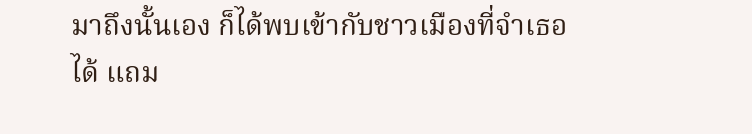มาถึงนั้นเอง ก็ได้พบเข้ากับชาวเมืองที่จำเธอได้ แถม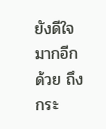ยังดีใจมากอีกด้วย ถึงกระ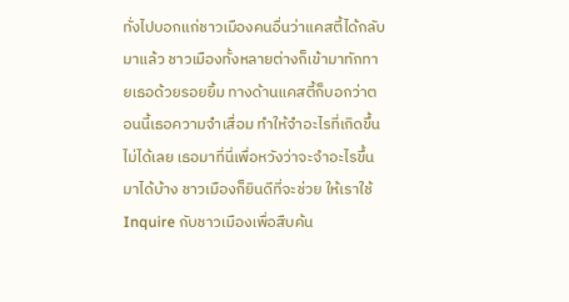ทั่งไปบอกแก่ชาวเมืองคนอื่นว่าแคสตี้ได้กลับมาแล้ว ชาวเมืองทั้งหลายต่างก็เข้ามาทักทายเธอด้วยรอยยิ้ม ทางด้านแคสตี้ก็บอกว่าตอนนี้เธอความจำเสื่อม ทำให้จำอะไรที่เกิดขึ้นไม่ได้เลย เธอมาที่นี่เพื่อหวังว่าจะจำอะไรขึ้นมาได้บ้าง ชาวเมืองก็ยินดีที่จะช่วย ให้เราใช้ Inquire กับชาวเมืองเพื่อสืบค้น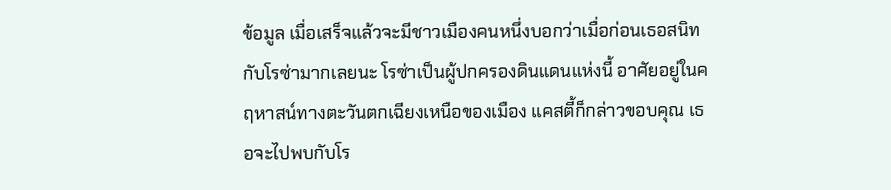ข้อมูล เมื่อเสร็จแล้วจะมีชาวเมืองคนหนึ่งบอกว่าเมื่อก่อนเธอสนิทกับโรซ่ามากเลยนะ โรซ่าเป็นผู้ปกครองดินแดนแห่งนี้ อาศัยอยู่ในคฤหาสน์ทางตะวันตกเฉียงเหนือของเมือง แคสตี้ก็กล่าวขอบคุณ เธอจะไปพบกับโร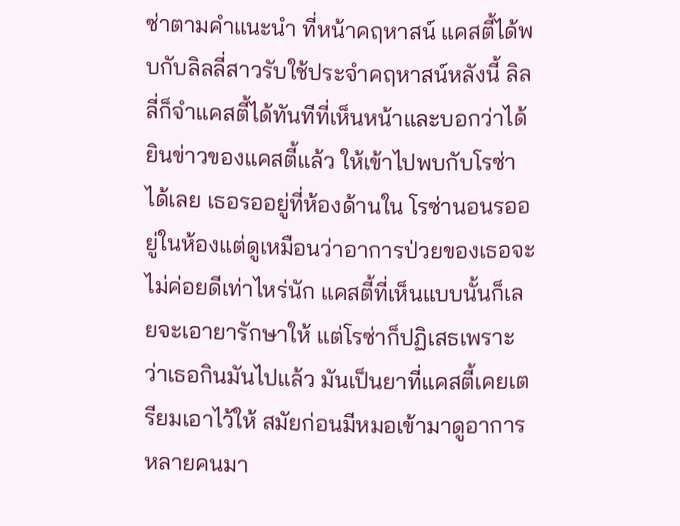ซ่าตามคำแนะนำ ที่หน้าคฤหาสน์ แคสตี้ได้พบกับลิลลี่สาวรับใช้ประจำคฤหาสน์หลังนี้ ลิลลี่ก็จำแคสตี้ได้ทันทีที่เห็นหน้าและบอกว่าได้ยินข่าวของแคสตี้แล้ว ให้เข้าไปพบกับโรซ่าได้เลย เธอรออยู่ที่ห้องด้านใน โรซ่านอนรออยู่ในห้องแต่ดูเหมือนว่าอาการป่วยของเธอจะไม่ค่อยดีเท่าไหร่นัก แคสตี้ที่เห็นแบบนั้นก็เลยจะเอายารักษาให้ แต่โรซ่าก็ปฏิเสธเพราะว่าเธอกินมันไปแล้ว มันเป็นยาที่แคสตี้เคยเตรียมเอาไว้ให้ สมัยก่อนมีหมอเข้ามาดูอาการหลายคนมา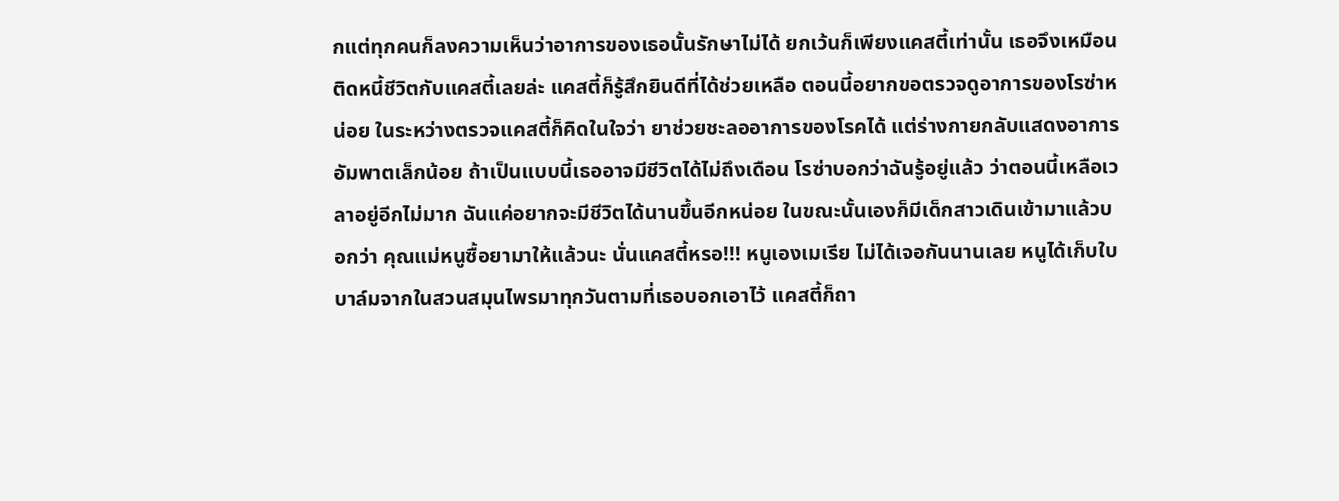กแต่ทุกคนก็ลงความเห็นว่าอาการของเธอนั้นรักษาไม่ได้ ยกเว้นก็เพียงแคสตี้เท่านั้น เธอจึงเหมือนติดหนี้ชีวิตกับแคสตี้เลยล่ะ แคสตี้ก็รู้สึกยินดีที่ได้ช่วยเหลือ ตอนนี้อยากขอตรวจดูอาการของโรซ่าหน่อย ในระหว่างตรวจแคสตี้ก็คิดในใจว่า ยาช่วยชะลออาการของโรคได้ แต่ร่างกายกลับแสดงอาการอัมพาตเล็กน้อย ถ้าเป็นแบบนี้เธออาจมีชีวิตได้ไม่ถึงเดือน โรซ่าบอกว่าฉันรู้อยู่แล้ว ว่าตอนนี้เหลือเวลาอยู่อีกไม่มาก ฉันแค่อยากจะมีชีวิตได้นานขึ้นอีกหน่อย ในขณะนั้นเองก็มีเด็กสาวเดินเข้ามาแล้วบอกว่า คุณแม่หนูซื้อยามาให้แล้วนะ นั่นแคสตี้หรอ!!! หนูเองเมเรีย ไม่ได้เจอกันนานเลย หนูได้เก็บใบบาล์มจากในสวนสมุนไพรมาทุกวันตามที่เธอบอกเอาไว้ แคสตี้ก็ถา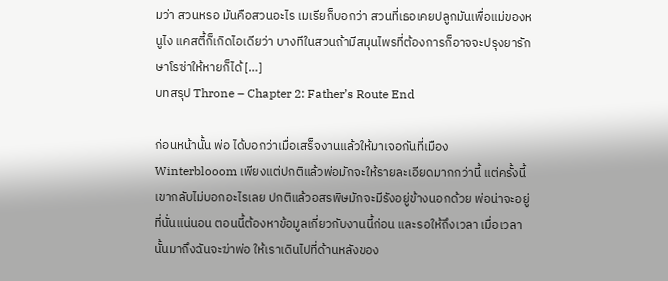มว่า สวนหรอ มันคือสวนอะไร เมเรียก็บอกว่า สวนที่เธอเคยปลูกมันเพื่อแม่ของหนูไง แคสตี้ก็เกิดไอเดียว่า บางทีในสวนถ้ามีสมุนไพรที่ต้องการก็อาจจะปรุงยารักษาโรซ่าให้หายก็ได้ […]
บทสรุป Throne – Chapter 2: Father’s Route End

ก่อนหน้านั้น พ่อ ได้บอกว่าเมื่อเสร็จงานแล้วให้มาเจอกันที่เมือง Winterblooom เพียงแต่ปกติแล้วพ่อมักจะให้รายละเอียดมากกว่านี้ แต่ครั้งนี้เขากลับไม่บอกอะไรเลย ปกติแล้วอสรพิษมักจะมีรังอยู่ข้างนอกด้วย พ่อน่าจะอยู่ที่นั่นแน่นอน ตอนนี้ต้องหาข้อมูลเกี่ยวกับงานนี้ก่อน และรอให้ถึงเวลา เมื่อเวลานั้นมาถึงฉันจะฆ่าพ่อ ให้เราเดินไปที่ด้านหลังของ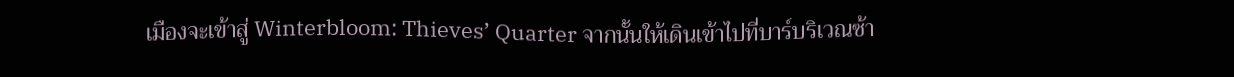เมืองจะเข้าสู่ Winterbloom: Thieves’ Quarter จากนั้นให้เดินเข้าไปที่บาร์บริเวณซ้า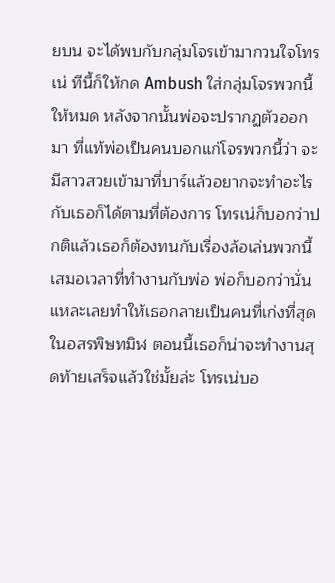ยบน จะได้พบกับกลุ่มโจรเข้ามากวนใจโทรเน่ ทีนี้ก็ให้กด Ambush ใส่กลุ่มโจรพวกนี้ให้หมด หลังจากนั้นพ่อจะปรากฏตัวออกมา ที่แท้พ่อเป็นคนบอกแก่โจรพวกนี้ว่า จะมีสาวสวยเข้ามาที่บาร์แล้วอยากจะทำอะไรกับเธอก็ได้ตามที่ต้องการ โทรเน่ก็บอกว่าปกติแล้วเธอก็ต้องทนกับเรื่องล้อเล่นพวกนี้เสมอเวลาที่ทำงานกับพ่อ พ่อก็บอกว่านั่นแหละเลยทำให้เธอกลายเป็นคนที่เก่งที่สุดในอสรพิษทมิฬ ตอนนี้เธอก็น่าจะทำงานสุดท้ายเสร็จแล้วใช่มั้ยล่ะ โทรเน่บอ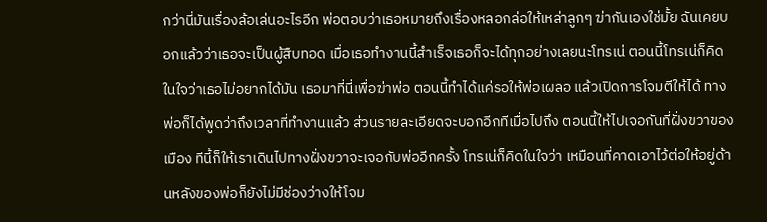กว่านี่มันเรื่องล้อเล่นอะไรอีก พ่อตอบว่าเธอหมายถึงเรื่องหลอกล่อให้เหล่าลูกๆ ฆ่ากันเองใช่มั้ย ฉันเคยบอกแล้วว่าเธอจะเป็นผู้สืบทอด เมื่อเธอทำงานนี้สำเร็จเธอก็จะได้ทุกอย่างเลยนะโทรเน่ ตอนนี้โทรเน่ก็คิดในใจว่าเธอไม่อยากได้มัน เธอมาที่นี่เพื่อฆ่าพ่อ ตอนนี้ทำได้แค่รอให้พ่อเผลอ แล้วเปิดการโจมตีให้ได้ ทางพ่อก็ได้พูดว่าถึงเวลาที่ทำงานแล้ว ส่วนรายละเอียดจะบอกอีกทีเมื่อไปถึง ตอนนี้ให้ไปเจอกันที่ฝั่งขวาของเมือง ทีนี้ก็ให้เราเดินไปทางฝั่งขวาจะเจอกับพ่ออีกครั้ง โทรเน่ก็คิดในใจว่า เหมือนที่คาดเอาไว้ต่อให้อยู่ด้านหลังของพ่อก็ยังไม่มีช่องว่างให้โจม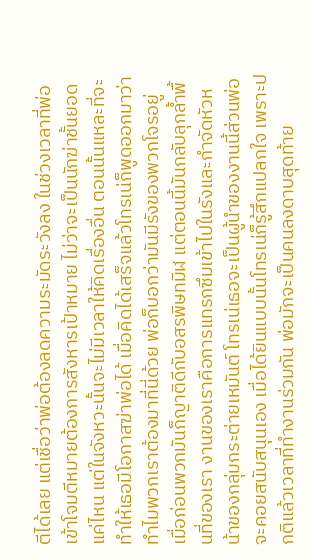ตีได้เลย แต่เชื่อว่าพ่อต้องลดความระมัดระวังลง ในช่วงเวลาที่พ่อเข้าโจมตีหมายต้องการสังหารเป้าหมาย ไม่ว่าจะเป็นนักฆ่าชั้นยอดแค่ไหน แต่ในจังหวะนั้นจะไม่มีเวลาให้คิดเรื่องอื่น ตอนนั้นแหละที่จะทำให้เธอมีโอกาสฆ่าพ่อได้ เมื่อคิดได้เสร็จแล้วโทรเน่ก็พูดออกมาว่าทำไมพวกเราต้องมาที่นี่ด้วย พ่อก็บอกว่ามันมีรังของพวกโจรอยู่ เมื่อก่อนพวกมันก็ญาติดีกับอสรพิษทมิฬ แต่ตอนนี้มันกลับลุกล้ำพื้นที่ของเรา งานของเราคือการแทรกซึมเข้าไปในรังและกำจัดหัวหน้าของกลุ่มกระต่ายเหมันต์ โทรเน่เธอจะเป็นผู้นำของงานนี้ส่วนพ่อจะคอยสนับสนุนเอง เมื่อได้ยินแบบนั้นโทรเน่ก็รู้สึกแปลกใจ เพราะปกติแล้วเวลาที่ทำงานร่วมกัน พ่อมักจะเป็นคนลงดาบสุดท้าย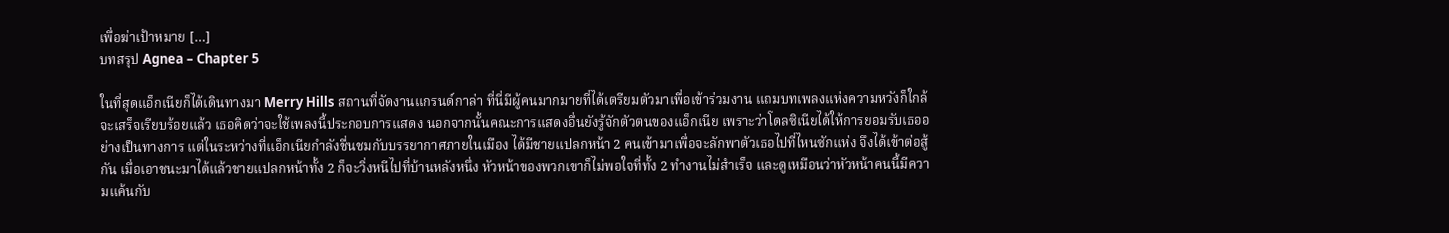เพื่อฆ่าเป้าหมาย […]
บทสรุป Agnea – Chapter 5

ในที่สุดแอ็กเนียก็ได้เดินทางมา Merry Hills สถานที่จัดงานแกรนด์กาล่า ที่นี่มีผู้คนมากมายที่ได้เตรียมตัวมาเพื่อเข้าร่วมงาน แถมบทเพลงแห่งความหวังก็ใกล้จะเสร็จเรียบร้อยแล้ว เธอคิดว่าจะใช้เพลงนี้ประกอบการแสดง นอกจากนั้นคณะการแสดงอื่นยังรู้จักตัวตนของแอ็กเนีย เพราะว่าโดลซิเนียได้ให้การยอมรับเธออย่างเป็นทางการ แต่ในระหว่างที่แอ็กเนียกำลังชื่นชมกับบรรยากาศภายในเมือง ได้มีชายแปลกหน้า 2 คนเข้ามาเพื่อจะลักพาตัวเธอไปที่ไหนซักแห่ง จึงได้เข้าต่อสู้กัน เมื่อเอาชนะมาได้แล้วชายแปลกหน้าทั้ง 2 ก็จะวิ่งหนีไปที่บ้านหลังหนึ่ง หัวหน้าของพวกเขาก็ไม่พอใจที่ทั้ง 2 ทำงานไม่สำเร็จ และดูเหมือนว่าหัวหน้าคนนี้มีความแค้นกับ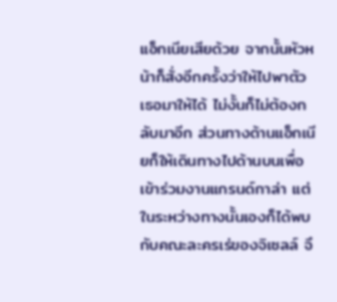แอ็กเนียเสียด้วย จากนั้นหัวหน้าก็สั่งอีกครั้งว่าให้ไปพาตัวเธอมาให้ได้ ไม่งั้นก็ไม่ต้องกลับมาอีก ส่วนทางด้านแอ็กเนียก็ให้เดินทางไปด้านบนเพื่อเข้าร่วมงานแกรนด์กาล่า แต่ในระหว่างทางนั้นเองก็ได้พบกับคณะละครเร่ของจิเซลล์ จึ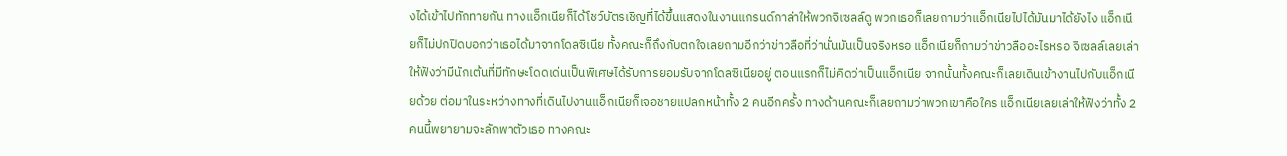งได้เข้าไปทักทายกัน ทางแอ็กเนียก็ได้โชว์บัตรเชิญที่ได้ขึ้นแสดงในงานแกรนด์กาล่าให้พวกจิเซลล์ดู พวกเธอก็เลยถามว่าแอ็กเนียไปได้มันมาได้ยังไง แอ็กเนียก็ไม่ปกปิดบอกว่าเธอได้มาจากโดลซิเนีย ทั้งคณะก็ถึงกับตกใจเลยถามอีกว่าข่าวลือที่ว่านั่นมันเป็นจริงหรอ แอ็กเนียก็ถามว่าข่าวลืออะไรหรอ จิเซลล์เลยเล่าให้ฟังว่ามีนักเต้นที่มีทักษะโดดเด่นเป็นพิเศษได้รับการยอมรับจากโดลซิเนียอยู่ ตอนแรกก็ไม่คิดว่าเป็นแอ็กเนีย จากนั้นทั้งคณะก็เลยเดินเข้างานไปกับแอ็กเนียด้วย ต่อมาในระหว่างทางที่เดินไปงานแอ็กเนียก็เจอชายแปลกหน้าทั้ง 2 คนอีกครั้ง ทางด้านคณะก็เลยถามว่าพวกเขาคือใคร แอ็กเนียเลยเล่าให้ฟังว่าทั้ง 2 คนนี้พยายามจะลักพาตัวเธอ ทางคณะ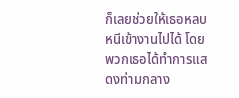ก็เลยช่วยให้เธอหลบหนีเข้างานไปได้ โดยพวกเธอได้ทำการแสดงท่ามกลาง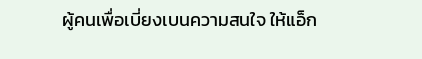ผู้คนเพื่อเบี่ยงเบนความสนใจ ให้แอ็ก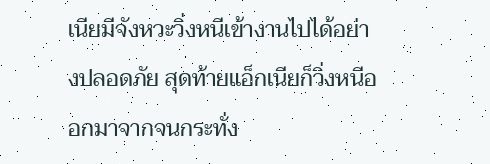เนียมีจังหวะวิ่งหนีเข้างานไปได้อย่างปลอดภัย สุดท้ายแอ็กเนียก็วิ่งหนีออกมาจากจนกระทั่ง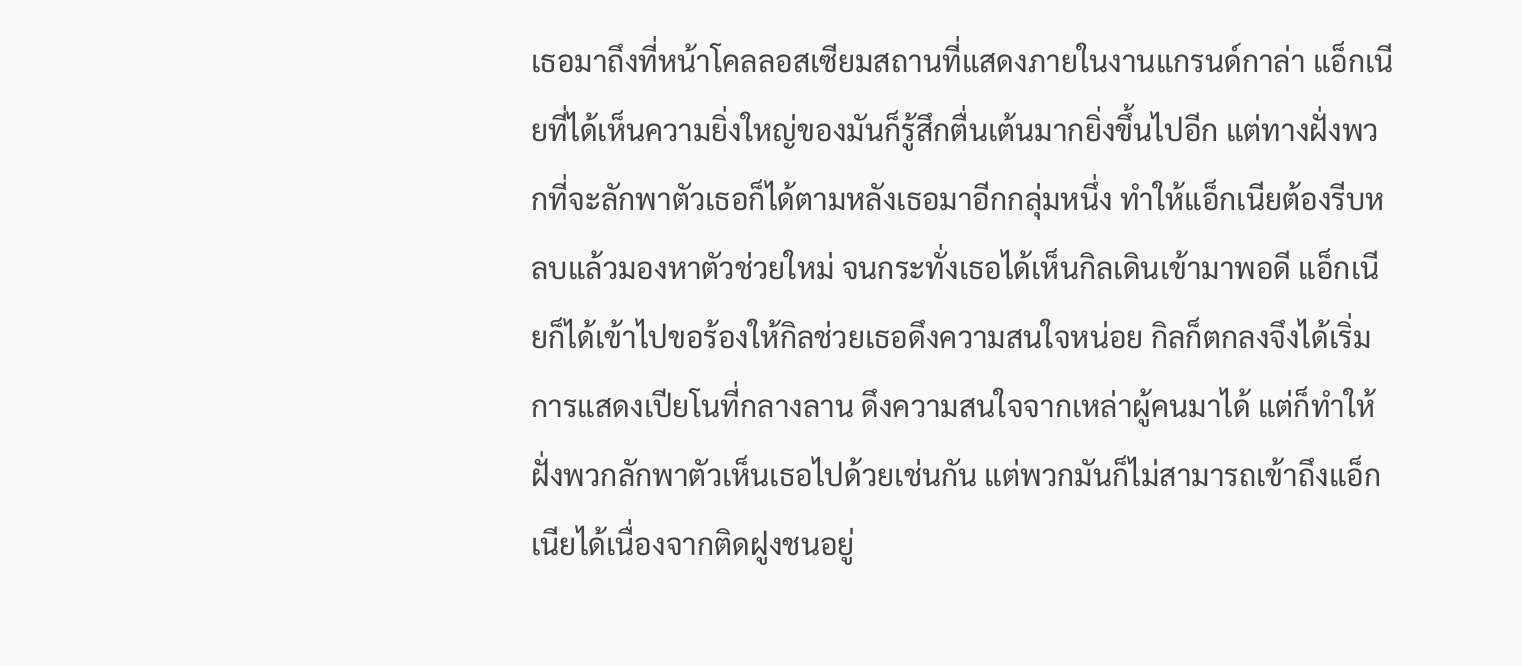เธอมาถึงที่หน้าโคลลอสเซียมสถานที่แสดงภายในงานแกรนด์กาล่า แอ็กเนียที่ได้เห็นความยิ่งใหญ่ของมันก็รู้สึกตื่นเต้นมากยิ่งขึ้นไปอีก แต่ทางฝั่งพวกที่จะลักพาตัวเธอก็ได้ตามหลังเธอมาอีกกลุ่มหนึ่ง ทำให้แอ็กเนียต้องรีบหลบแล้วมองหาตัวช่วยใหม่ จนกระทั่งเธอได้เห็นกิลเดินเข้ามาพอดี แอ็กเนียก็ได้เข้าไปขอร้องให้กิลช่วยเธอดึงความสนใจหน่อย กิลก็ตกลงจึงได้เริ่มการแสดงเปียโนที่กลางลาน ดึงความสนใจจากเหล่าผู้คนมาได้ แต่ก็ทำให้ฝั่งพวกลักพาตัวเห็นเธอไปด้วยเช่นกัน แต่พวกมันก็ไม่สามารถเข้าถึงแอ็กเนียได้เนื่องจากติดฝูงชนอยู่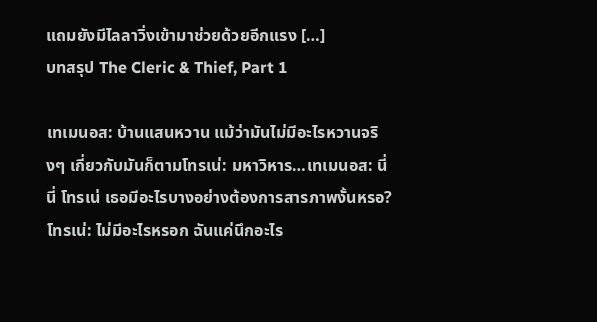แถมยังมีไลลาวิ่งเข้ามาช่วยด้วยอีกแรง […]
บทสรุป The Cleric & Thief, Part 1

เทเมนอส: บ้านแสนหวาน แม้ว่ามันไม่มีอะไรหวานจริงๆ เกี่ยวกับมันก็ตามโทรเน่: มหาวิหาร…เทเมนอส: นี่ นี่ โทรเน่ เธอมีอะไรบางอย่างต้องการสารภาพงั้นหรอ?โทรเน่: ไม่มีอะไรหรอก ฉันแค่นึกอะไร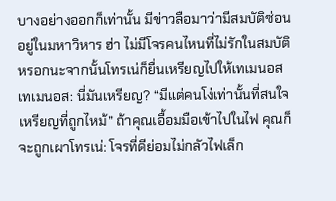บางอย่างออกก็เท่านั้น มีข่าวลือมาว่ามีสมบัติซ่อนอยู่ในมหาวิหาร ฮ่า ไม่มีโจรคนไหนที่ไม่รักในสมบัติหรอกนะจากนั้นโทรเน่ก็ยื่นเหรียญไปให้เทเมนอสเทเมนอส: นี่มันเหรียญ? “มีแต่คนโง่เท่านั้นที่สนใจเหรียญที่ถูกไหม้” ถ้าคุณเอื้อมมือเข้าไปในไฟ คุณก็จะถูกเผาโทรเน่: โจรที่ดีย่อมไม่กลัวไฟเล็ก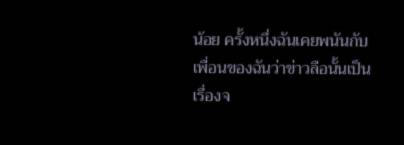น้อย ครั้งหนึ่งฉันเคยพนันกับเพื่อนของฉันว่าข่าวลือนั้นเป็นเรื่องจ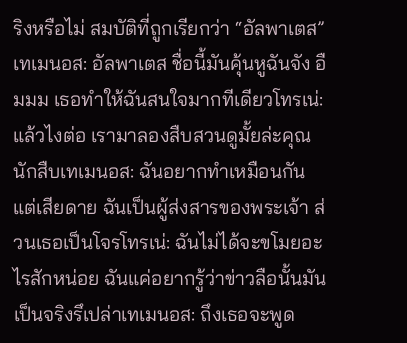ริงหรือไม่ สมบัติที่ถูกเรียกว่า “อัลพาเตส”เทเมนอส: อัลพาเตส ชื่อนี้มันคุ้นหูฉันจัง อืมมม เธอทำให้ฉันสนใจมากทีเดียวโทรเน่: แล้วไงต่อ เรามาลองสืบสวนดูมั้ยล่ะคุณนักสืบเทเมนอส: ฉันอยากทำเหมือนกัน แต่เสียดาย ฉันเป็นผู้ส่งสารของพระเจ้า ส่วนเธอเป็นโจรโทรเน่: ฉันไม่ได้จะขโมยอะไรสักหน่อย ฉันแค่อยากรู้ว่าข่าวลือนั้นมันเป็นจริงรึเปล่าเทเมนอส: ถึงเธอจะพูด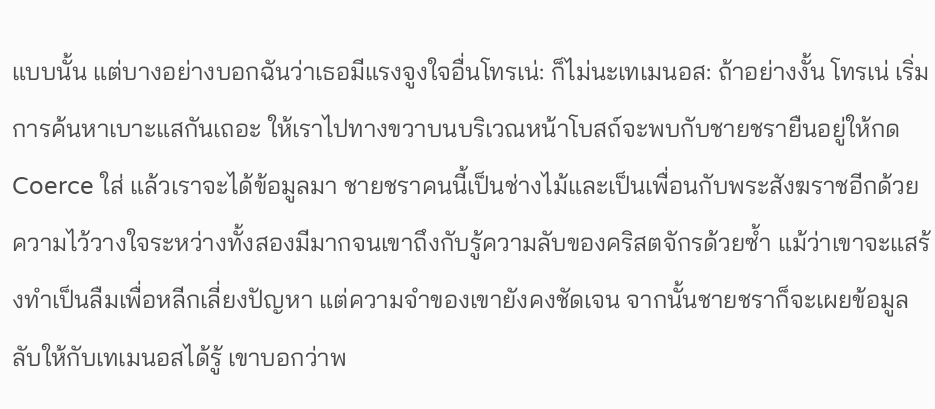แบบนั้น แต่บางอย่างบอกฉันว่าเธอมีแรงจูงใจอื่นโทรเน่: ก็ไม่นะเทเมนอส: ถ้าอย่างงั้น โทรเน่ เริ่มการค้นหาเบาะแสกันเถอะ ให้เราไปทางขวาบนบริเวณหน้าโบสถ์จะพบกับชายชรายืนอยู่ให้กด Coerce ใส่ แล้วเราจะได้ข้อมูลมา ชายชราคนนี้เป็นช่างไม้และเป็นเพื่อนกับพระสังฆราชอีกด้วย ความไว้วางใจระหว่างทั้งสองมีมากจนเขาถึงกับรู้ความลับของคริสตจักรด้วยซ้ำ แม้ว่าเขาจะแสร้งทำเป็นลืมเพื่อหลีกเลี่ยงปัญหา แต่ความจำของเขายังคงชัดเจน จากนั้นชายชราก็จะเผยข้อมูลลับให้กับเทเมนอสได้รู้ เขาบอกว่าพ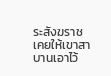ระสังฆราชเคยให้เขาสาบานเอาไว้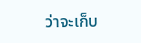ว่าจะเก็บ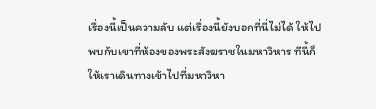เรื่องนี้เป็นความลับ แต่เรื่องนี้ยังบอกที่นี่ไม่ได้ ให้ไปพบกับเขาที่ห้องของพระสังฆราชในมหาวิหาร ทีนี้ก็ให้เราเดินทางเข้าไปที่มหาวิหา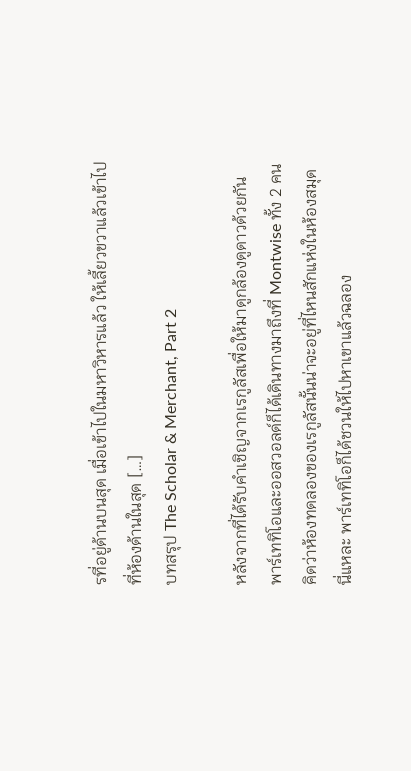รที่อยู่ด้านบนสุด เมื่อเข้าไปในมหาวิหารแล้ว ให้เลี้ยวขวาแล้วเข้าไปที่ห้องด้านในสุด […]
บทสรุป The Scholar & Merchant, Part 2

หลังจากที่ได้รับคำเชิญจากเรกูลัสเพื่อให้มาดูกล้องดูดาวด้วยกัน พาร์เททิโอและออสวอลด์ก็ได้เดินทางมาถึงที่ Montwise ทั้ง 2 คนคิดว่าห้องทดลองของเรกูลัสนั้นน่าจะอยู่ที่ไหนสักแห่งในห้องสมุดนี่แหละ พาร์เททิโอก็ได้ชวนให้ไปหาเขาแล้วฉลอง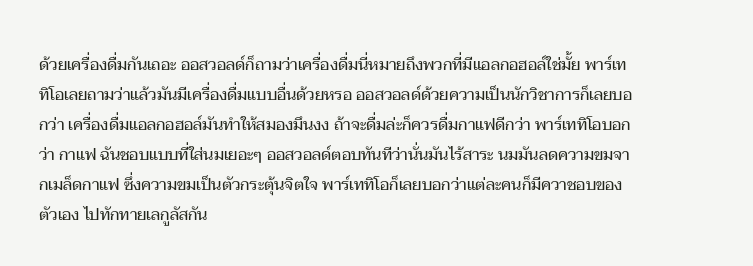ด้วยเครื่องดื่มกันเถอะ ออสวอลด์ก็ถามว่าเครื่องดื่มนี่หมายถึงพวกที่มีแอลกอฮอล์ใช่มั้ย พาร์เททิโอเลยถามว่าแล้วมันมีเครื่องดื่มแบบอื่นด้วยหรอ ออสวอลด์ด้วยความเป็นนักวิชาการก็เลยบอกว่า เครื่องดื่มแอลกอฮอล์มันทำให้สมองมึนงง ถ้าจะดื่มล่ะก็ควรดื่มกาแฟดีกว่า พาร์เททิโอบอกว่า กาแฟ ฉันชอบแบบที่ใส่นมเยอะๆ ออสวอลด์ตอบทันทีว่านั่นมันไร้สาระ นมมันลดความขมจากเมล็ดกาแฟ ซึ่งความขมเป็นตัวกระตุ้นจิตใจ พาร์เททิโอก็เลยบอกว่าแต่ละคนก็มีควาชอบของตัวเอง ไปทักทายเลกูลัสกัน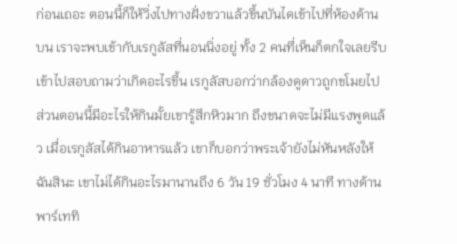ก่อนเถอะ ตอนนี้ก็ให้วิ่งไปทางฝั่งขวาแล้วขึ้นบันไดเข้าไปที่ห้องด้านบน เราจะพบเข้ากับเรกูลัสที่นอนนิ่งอยู่ ทั้ง 2 คนที่เห็นก็ตกใจเลยรีบเข้าไปสอบถามว่าเกิดอะไรขึ้น เรกูลัสบอกว่ากล้องดูดาวถูกขโมยไป ส่วนตอนนี้มีอะไรให้กินมั้ยเขารู้สึกหิวมาก ถึงขนาดจะไม่มีแรงพูดแล้ว เมื่อเรกูลัสได้กินอาหารแล้ว เขาก็บอกว่าพระเจ้ายังไม่หันหลังให้ฉันสินะ เขาไม่ได้กินอะไรมานานถึง 6 วัน 19 ชั่วโมง 4 นาที ทางด้านพาร์เททิ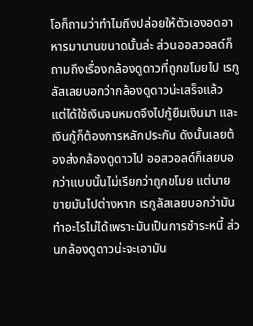โอก็ถามว่าทำไมถึงปล่อยให้ตัวเองอดอาหารมานานขนาดนั้นล่ะ ส่วนออสวอลด์ก็ถามถึงเรื่องกล้องดูดาวที่ถูกขโมยไป เรกูลัสเลยบอกว่ากล้องดูดาวน่ะเสร็จแล้ว แต่ได้ใช้เงินจนหมดจึงไปกู้ยืมเงินมา และเงินกู้ก็ต้องการหลักประกัน ดังนั้นเลยต้องส่งกล้องดูดาวไป ออสวอลด์ก็เลยบอกว่าแบบนั้นไม่เรียกว่าถูกขโมย แต่นายขายมันไปต่างหาก เรกูลัสเลยบอกว่ามันทำอะไรไม่ได้เพราะมันเป็นการชำระหนี้ ส่วนกล้องดูดาวน่ะจะเอามัน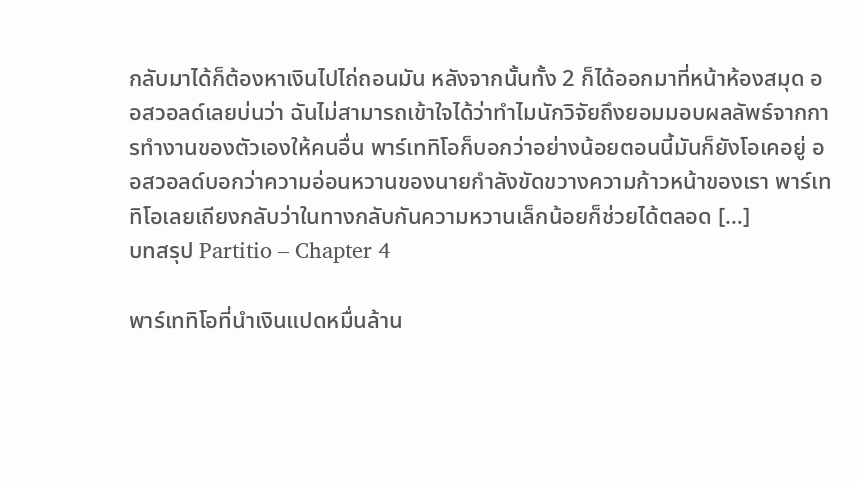กลับมาได้ก็ต้องหาเงินไปไถ่ถอนมัน หลังจากนั้นทั้ง 2 ก็ได้ออกมาที่หน้าห้องสมุด ออสวอลด์เลยบ่นว่า ฉันไม่สามารถเข้าใจได้ว่าทำไมนักวิจัยถึงยอมมอบผลลัพธ์จากการทำงานของตัวเองให้คนอื่น พาร์เททิโอก็บอกว่าอย่างน้อยตอนนี้มันก็ยังโอเคอยู่ ออสวอลด์บอกว่าความอ่อนหวานของนายกำลังขัดขวางความก้าวหน้าของเรา พาร์เททิโอเลยเถียงกลับว่าในทางกลับกันความหวานเล็กน้อยก็ช่วยได้ตลอด […]
บทสรุป Partitio – Chapter 4

พาร์เททิโอที่นำเงินแปดหมื่นล้าน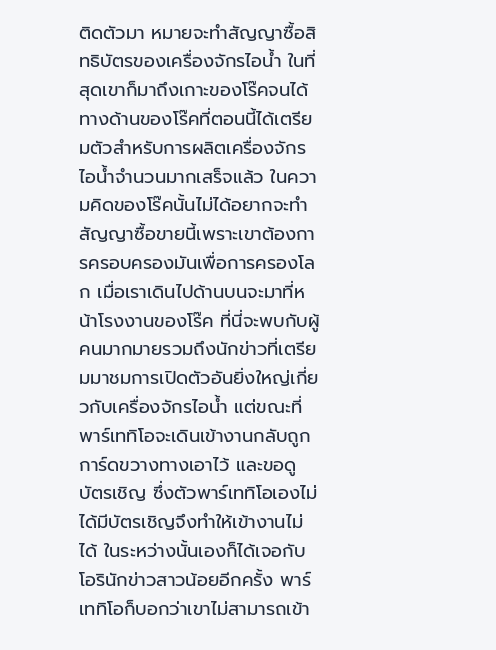ติดตัวมา หมายจะทำสัญญาซื้อสิทธิบัตรของเครื่องจักรไอน้ำ ในที่สุดเขาก็มาถึงเกาะของโร๊คจนได้ ทางด้านของโร๊คที่ตอนนี้ได้เตรียมตัวสำหรับการผลิตเครื่องจักรไอน้ำจำนวนมากเสร็จแล้ว ในความคิดของโร๊คนั้นไม่ได้อยากจะทำสัญญาซื้อขายนี้เพราะเขาต้องการครอบครองมันเพื่อการครองโลก เมื่อเราเดินไปด้านบนจะมาที่หน้าโรงงานของโร๊ค ที่นี่จะพบกับผู้คนมากมายรวมถึงนักข่าวที่เตรียมมาชมการเปิดตัวอันยิ่งใหญ่เกี่ยวกับเครื่องจักรไอน้ำ แต่ขณะที่พาร์เททิโอจะเดินเข้างานกลับถูกการ์ดขวางทางเอาไว้ และขอดูบัตรเชิญ ซึ่งตัวพาร์เททิโอเองไม่ได้มีบัตรเชิญจึงทำให้เข้างานไม่ได้ ในระหว่างนั้นเองก็ได้เจอกับโอรินักข่าวสาวน้อยอีกครั้ง พาร์เททิโอก็บอกว่าเขาไม่สามารถเข้า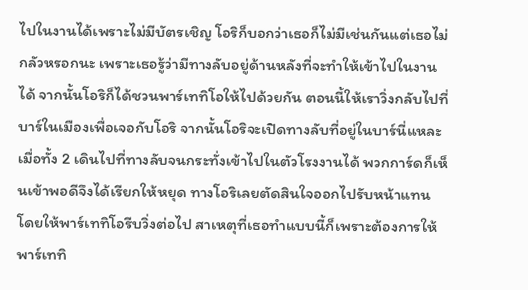ไปในงานได้เพราะไม่มีบัตรเชิญ โอริก็บอกว่าเธอก็ไม่มีเช่นกันแต่เธอไม่กลัวหรอกนะ เพราะเธอรู้ว่ามีทางลับอยู่ด้านหลังที่จะทำให้เข้าไปในงานได้ จากนั้นโอริก็ได้ชวนพาร์เททิโอให้ไปด้วยกัน ตอนนี้ให้เราวิ่งกลับไปที่บาร์ในเมืองเพื่อเจอกับโอริ จากนั้นโอริจะเปิดทางลับที่อยู่ในบาร์นี่แหละ เมื่อทั้ง 2 เดินไปที่ทางลับจนกระทั่งเข้าไปในตัวโรงงานได้ พวกการ์ดก็เห็นเข้าพอดีจึงได้เรียกให้หยุด ทางโอริเลยตัดสินใจออกไปรับหน้าแทน โดยให้พาร์เททิโอรีบวิ่งต่อไป สาเหตุที่เธอทำแบบนี้ก็เพราะต้องการให้พาร์เททิ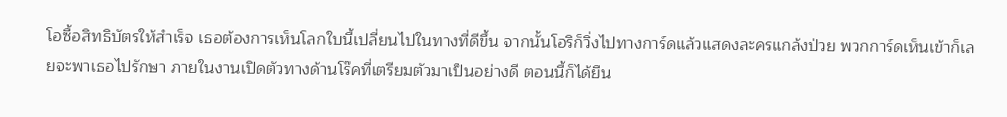โอซื้อสิทธิบัตรให้สำเร็จ เธอต้องการเห็นโลกใบนี้เปลี่ยนไปในทางที่ดีขึ้น จากนั้นโอริก็วิ่งไปทางการ์ดแล้วแสดงละครแกล้งป่วย พวกการ์ดเห็นเข้าก็เลยจะพาเธอไปรักษา ภายในงานเปิดตัวทางด้านโร๊คที่เตรียมตัวมาเป็นอย่างดี ตอนนี้ก็ได้ยืน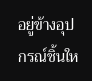อยู่ข้างอุปกรณ์ชิ้นให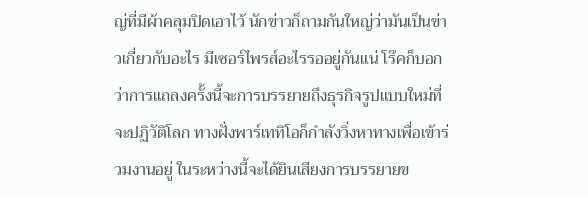ญ่ที่มีผ้าคลุมปิดเอาไว้ นักข่าวก็ถามกันใหญ่ว่ามันเป็นข่าวเกี่ยวกับอะไร มีเซอร์ไพรส์อะไรรออยู่กันแน่ โร๊คก็บอกว่าการแถลงครั้งนี้จะการบรรยายถึงธุรกิจรูปแบบใหม่ที่จะปฏิวัติโลก ทางฝั่งพาร์เททิโอก็กำลังวิ่งหาทางเพื่อเข้าร่วมงานอยู่ ในระหว่างนี้จะได้ยินเสียงการบรรยายข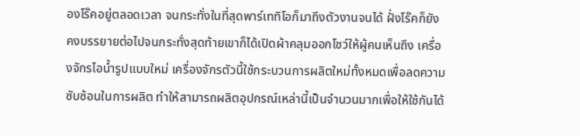องโร๊คอยู่ตลอดเวลา จนกระทั่งในที่สุดพาร์เททิโอก็มาถึงตัวงานจนได้ ฝั่งโร๊คก็ยังคงบรรยายต่อไปจนกระทั่งสุดท้ายเขาก็ได้เปิดผ้าคลุมออกโชว์ให้ผู้คนเห็นถึง เครื่องจักรไอน้ำรูปแบบใหม่ เครื่องจักรตัวนี้ใช้กระบวนการผลิตใหม่ทั้งหมดเพื่อลดความซับซ้อนในการผลิต ทำให้สามารถผลิตอุปกรณ์เหล่านี้เป็นจำนวนมากเพื่อให้ใช้กันได้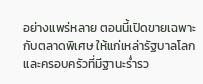อย่างแพร่หลาย ตอนนี้เปิดขายเฉพาะกับตลาดพิเศษ ให้แก่เหล่ารัฐบาลโลกและครอบครัวที่มีฐานะร่ำรว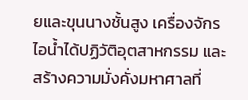ยและขุนนางชั้นสูง เครื่องจักรไอน้ำได้ปฏิวัติอุตสาหกรรม และสร้างความมั่งคั่งมหาศาลที่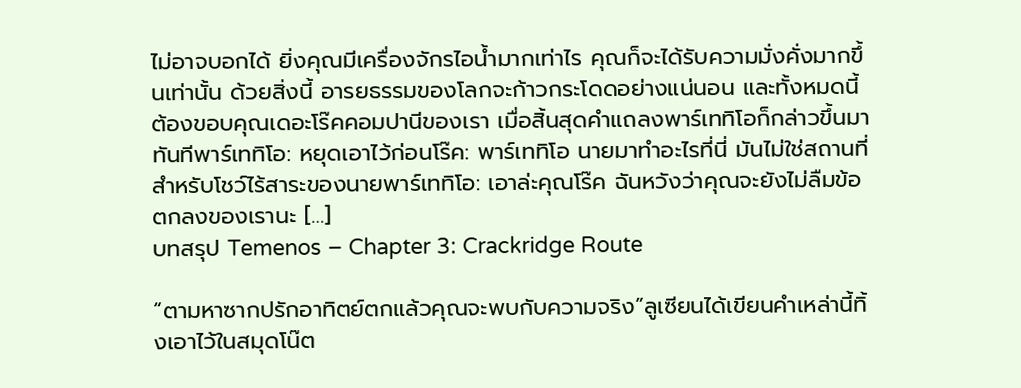ไม่อาจบอกได้ ยิ่งคุณมีเครื่องจักรไอน้ำมากเท่าไร คุณก็จะได้รับความมั่งคั่งมากขึ้นเท่านั้น ด้วยสิ่งนี้ อารยธรรมของโลกจะก้าวกระโดดอย่างแน่นอน และทั้งหมดนี้ต้องขอบคุณเดอะโร๊คคอมปานีของเรา เมื่อสิ้นสุดคำแถลงพาร์เททิโอก็กล่าวขึ้นมาทันทีพาร์เททิโอ: หยุดเอาไว้ก่อนโร๊ค: พาร์เททิโอ นายมาทำอะไรที่นี่ มันไม่ใช่สถานที่สำหรับโชว์ไร้สาระของนายพาร์เททิโอ: เอาล่ะคุณโร๊ค ฉันหวังว่าคุณจะยังไม่ลืมข้อตกลงของเรานะ […]
บทสรุป Temenos – Chapter 3: Crackridge Route

“ตามหาซากปรักอาทิตย์ตกแล้วคุณจะพบกับความจริง”ลูเซียนได้เขียนคำเหล่านี้ทิ้งเอาไว้ในสมุดโน๊ต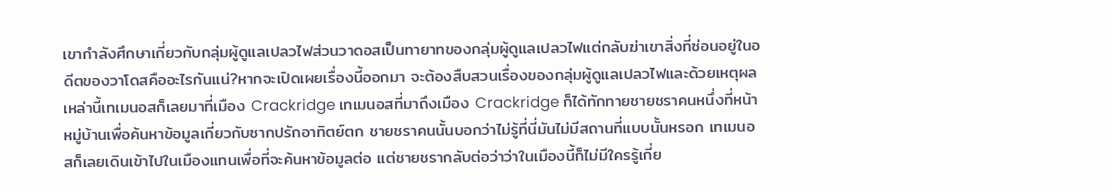เขากำลังศึกษาเกี่ยวกับกลุ่มผู้ดูแลเปลวไฟส่วนวาดอสเป็นทายาทของกลุ่มผู้ดูแลเปลวไฟแต่กลับฆ่าเขาสิ่งที่ซ่อนอยู่ในอดีตของวาโดสคืออะไรกันแน่?หากจะเปิดเผยเรื่องนี้ออกมา จะต้องสืบสวนเรื่องของกลุ่มผู้ดูแลเปลวไฟและด้วยเหตุผลเหล่านี้เทเมนอสก็เลยมาที่เมือง Crackridge เทเมนอสที่มาถึงเมือง Crackridge ก็ได้ทักทายชายชราคนหนึ่งที่หน้าหมู่บ้านเพื่อค้นหาข้อมูลเกี่ยวกับซากปรักอาทิตย์ตก ชายชราคนนั้นบอกว่าไม่รู้ที่นี่มันไม่มีสถานที่แบบนั้นหรอก เทเมนอสก็เลยเดินเข้าไปในเมืองแทนเพื่อที่จะค้นหาข้อมูลต่อ แต่ชายชรากลับต่อว่าว่าในเมืองนี้ก็ไม่มีใครรู้เกี่ย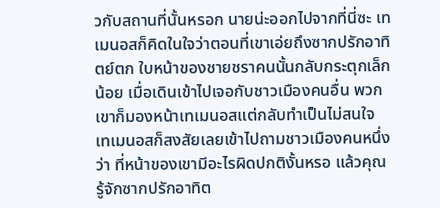วกับสถานที่นั้นหรอก นายน่ะออกไปจากที่นี่ซะ เทเมนอสก็คิดในใจว่าตอนที่เขาเอ่ยถึงซากปรักอาทิตย์ตก ใบหน้าของชายชราคนนั้นกลับกระตุกเล็กน้อย เมื่อเดินเข้าไปเจอกับชาวเมืองคนอื่น พวกเขาก็มองหน้าเทเมนอสแต่กลับทำเป็นไม่สนใจ เทเมนอสก็สงสัยเลยเข้าไปถามชาวเมืองคนหนึ่งว่า ที่หน้าของเขามีอะไรผิดปกติงั้นหรอ แล้วคุณรู้จักซากปรักอาทิต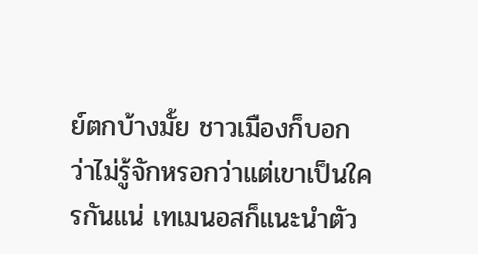ย์ตกบ้างมั้ย ชาวเมืองก็บอกว่าไม่รู้จักหรอกว่าแต่เขาเป็นใครกันแน่ เทเมนอสก็แนะนำตัว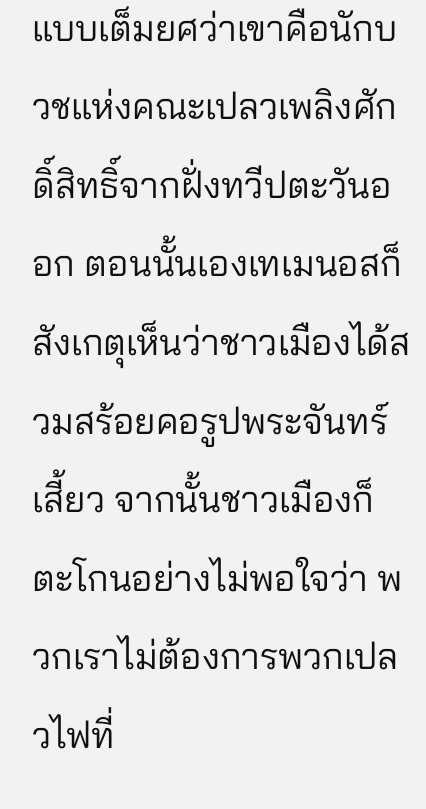แบบเต็มยศว่าเขาคือนักบวชแห่งคณะเปลวเพลิงศักดิ์สิทธิ์จากฝั่งทวีปตะวันออก ตอนนั้นเองเทเมนอสก็สังเกตุเห็นว่าชาวเมืองได้สวมสร้อยคอรูปพระจันทร์เสี้ยว จากนั้นชาวเมืองก็ตะโกนอย่างไม่พอใจว่า พวกเราไม่ต้องการพวกเปลวไฟที่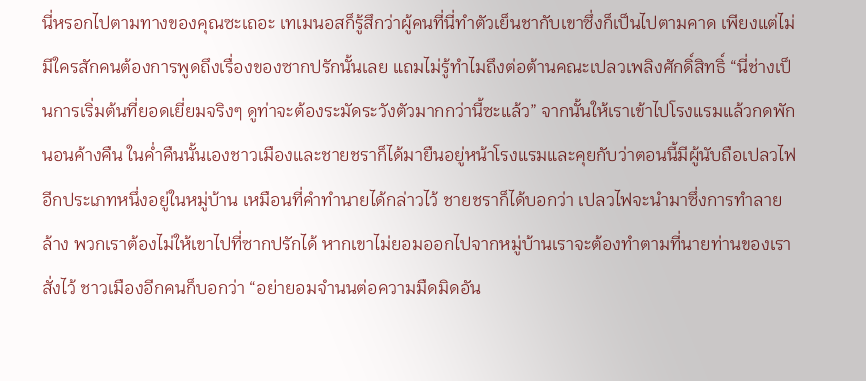นี่หรอกไปตามทางของคุณซะเถอะ เทเมนอสก็รู้สึกว่าผู้คนที่นี่ทำตัวเย็นชากับเขาซึ่งก็เป็นไปตามคาด เพียงแต่ไม่มีใครสักคนต้องการพูดถึงเรื่องของซากปรักนั้นเลย แถมไม่รู้ทำไมถึงต่อต้านคณะเปลวเพลิงศักดิ์สิทธิ์ “นี่ช่างเป็นการเริ่มต้นที่ยอดเยี่ยมจริงๆ ดูท่าจะต้องระมัดระวังตัวมากกว่านี้ซะแล้ว” จากนั้นให้เราเข้าไปโรงแรมแล้วกดพักนอนค้างคืน ในค่ำคืนนั้นเองชาวเมืองและชายชราก็ได้มายืนอยู่หน้าโรงแรมและคุยกับว่าตอนนี้มีผู้นับถือเปลวไฟอีกประเภทหนึ่งอยู่ในหมู่บ้าน เหมือนที่คำทำนายได้กล่าวไว้ ชายชราก็ได้บอกว่า เปลวไฟจะนำมาซึ่งการทำลายล้าง พวกเราต้องไม่ให้เขาไปที่ซากปรักได้ หากเขาไม่ยอมออกไปจากหมู่บ้านเราจะต้องทำตามที่นายท่านของเราสั่งไว้ ชาวเมืองอีกคนก็บอกว่า “อย่ายอมจำนนต่อความมืดมิดอัน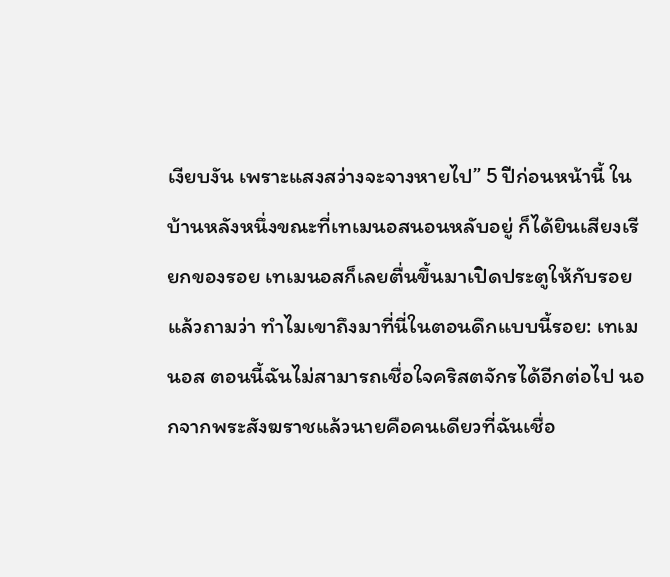เงียบงัน เพราะแสงสว่างจะจางหายไป” 5 ปีก่อนหน้านี้ ในบ้านหลังหนึ่งขณะที่เทเมนอสนอนหลับอยู่ ก็ได้ยินเสียงเรียกของรอย เทเมนอสก็เลยตื่นขึ้นมาเปิดประตูให้กับรอยแล้วถามว่า ทำไมเขาถึงมาที่นี่ในตอนดึกแบบนี้รอย: เทเมนอส ตอนนี้ฉันไม่สามารถเชื่อใจคริสตจักรได้อีกต่อไป นอกจากพระสังฆราชแล้วนายคือคนเดียวที่ฉันเชื่อ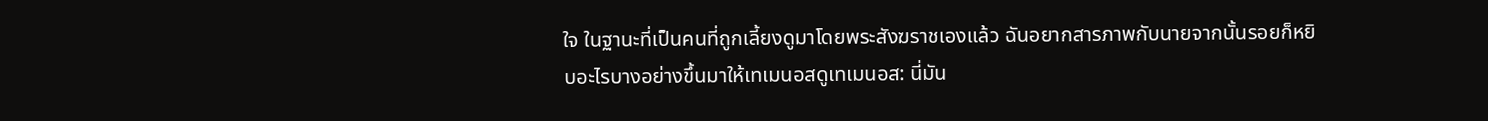ใจ ในฐานะที่เป็นคนที่ถูกเลี้ยงดูมาโดยพระสังฆราชเองแล้ว ฉันอยากสารภาพกับนายจากนั้นรอยก็หยิบอะไรบางอย่างขึ้นมาให้เทเมนอสดูเทเมนอส: นี่มัน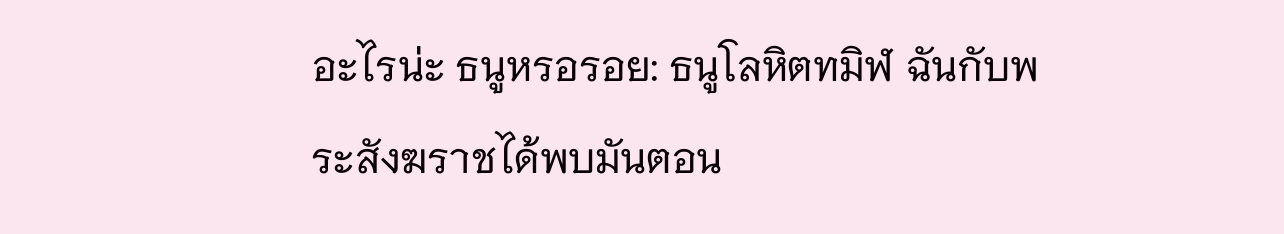อะไรน่ะ ธนูหรอรอย: ธนูโลหิตทมิฬ ฉันกับพระสังฆราชได้พบมันตอน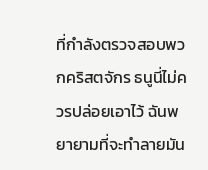ที่กำลังตรวจสอบพวกคริสตจักร ธนูนี่ไม่ควรปล่อยเอาไว้ ฉันพยายามที่จะทำลายมัน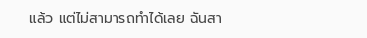แล้ว แต่ไม่สามารถทำได้เลย ฉันสา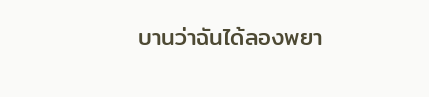บานว่าฉันได้ลองพยา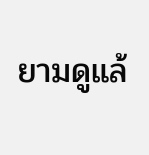ยามดูแล้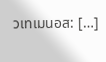วเทเมนอส: […]